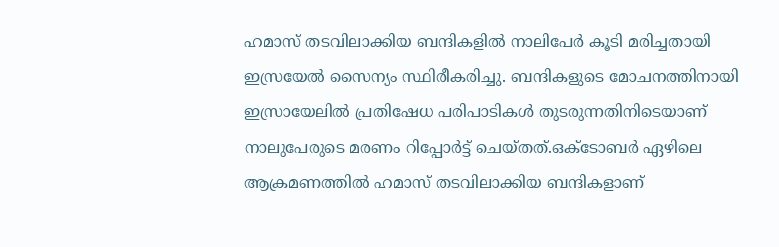ഹമാസ് തടവിലാക്കിയ ബന്ദികളിൽ നാലിപേർ കൂടി മരിച്ചതായി ഇസ്രയേൽ സൈന്യം സ്ഥിരീകരിച്ചു. ബന്ദികളുടെ മോചനത്തിനായി ഇസ്രായേലിൽ പ്രതിഷേധ പരിപാടികൾ തുടരുന്നതിനിടെയാണ് നാലുപേരുടെ മരണം റിപ്പോർട്ട് ചെയ്തത്.ഒക്ടോബർ ഏഴിലെ ആക്രമണത്തിൽ ഹമാസ് തടവിലാക്കിയ ബന്ദികളാണ്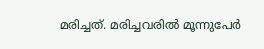മരിച്ചത്. മരിച്ചവരിൽ മൂന്നുപേർ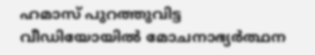ഹമാസ് പുറത്തുവിട്ട വീഡിയോയിൽ മോചനാഭ്യർത്ഥന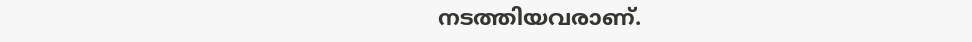നടത്തിയവരാണ്.